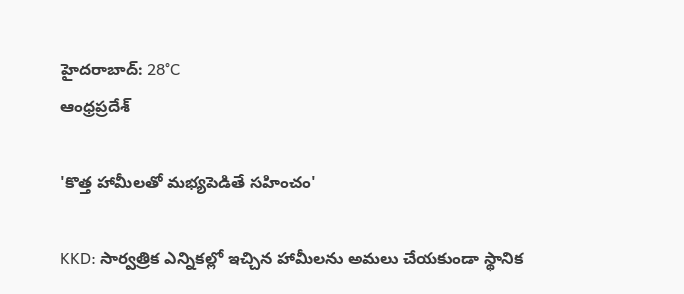హైదరాబాద్: 28°C
ఆంధ్రప్రదేశ్

'కొత్త హామీలతో మభ్యపెడితే సహించం'

KKD: సార్వత్రిక ఎన్నికల్లో ఇచ్చిన హామీలను అమలు చేయకుండా స్థానిక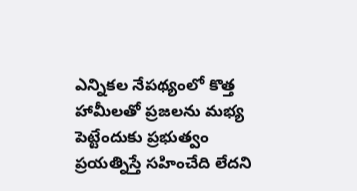ఎన్నికల నేపథ్యంలో కొత్త హామీలతో ప్రజలను మభ్య పెట్టేందుకు ప్రభుత్వం ప్రయత్నిస్తే సహించేది లేదని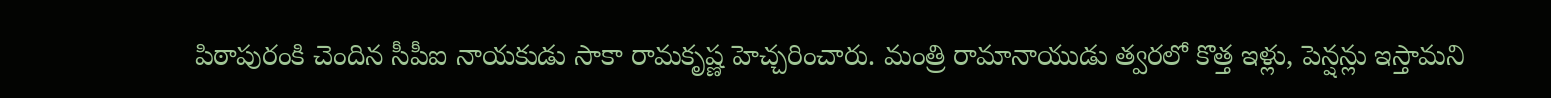పిఠాపురంకి చెందిన సీపీఐ నాయకుడు సాకా రామకృష్ణ హెచ్చరించారు. మంత్రి రామానాయుడు త్వరలో కొత్త ఇళ్లు, పెన్షన్లు ఇస్తామని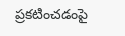ప్రకటించడంపై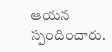ఆయన స్పందించారు.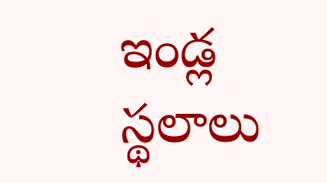ఇండ్ల స్థలాలు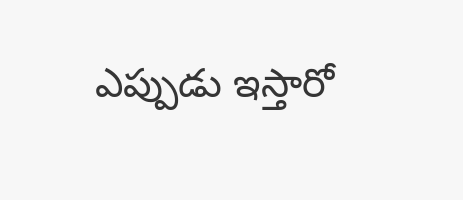ఎప్పుడు ఇస్తారో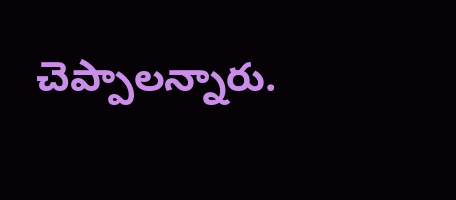చెప్పాలన్నారు.